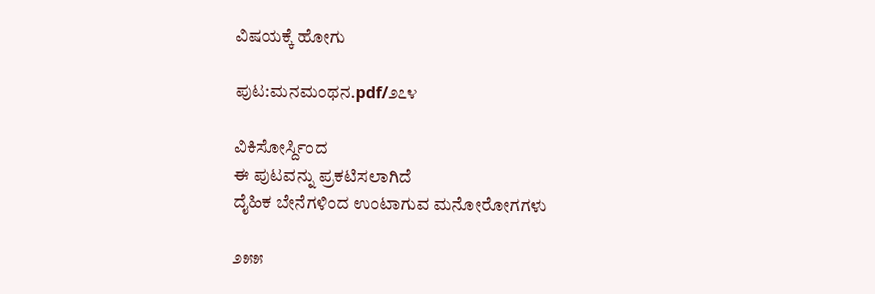ವಿಷಯಕ್ಕೆ ಹೋಗು

ಪುಟ:ಮನಮಂಥನ.pdf/೨೭೪

ವಿಕಿಸೋರ್ಸ್ದಿಂದ
ಈ ಪುಟವನ್ನು ಪ್ರಕಟಿಸಲಾಗಿದೆ
ದೈಹಿಕ ಬೇನೆಗಳಿಂದ ಉಂಟಾಗುವ ಮನೋರೋಗಗಳು

೨೫೫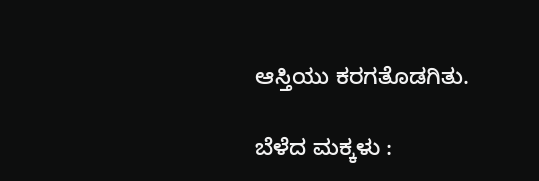ಆಸ್ತಿಯು ಕರಗತೊಡಗಿತು.

ಬೆಳೆದ ಮಕ್ಕಳು :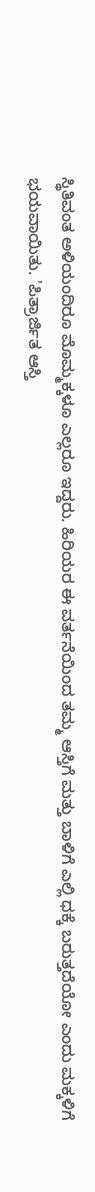ಸ್ಥಿತಿವಂತ ಅಳಿಯಂದಿರೂ ಮೊಮ್ಮಕ್ಕಳೂ ಎಲ್ಲರೂ ಇದ್ದರು. ಹಿರಿಯರ ಈ ವರ್ತನೆಯಿಂದ ತಮ್ಮ ಆಸ್ತಿಗೆ ಮತ್ತು ಬಾಳಿಗೆ ಎಲ್ಲಿ ಧಕ್ಕೆ ಬರುತ್ತದೆಯೋ ಎಂದು ಮಕ್ಕಳಿಗೆ ಭಯವಾಯಿತು. 'ಪಿತ್ರಾರ್ಜಿತ ಆಸ್ತಿ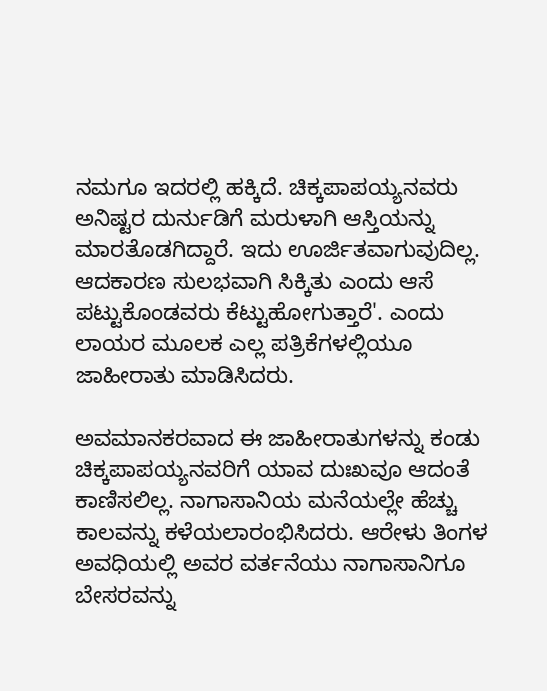ನಮಗೂ ಇದರಲ್ಲಿ ಹಕ್ಕಿದೆ. ಚಿಕ್ಕಪಾಪಯ್ಯನವರು ಅನಿಷ್ಟರ ದುರ್ನುಡಿಗೆ ಮರುಳಾಗಿ ಆಸ್ತಿಯನ್ನು ಮಾರತೊಡಗಿದ್ದಾರೆ. ಇದು ಊರ್ಜಿತವಾಗುವುದಿಲ್ಲ. ಆದಕಾರಣ ಸುಲಭವಾಗಿ ಸಿಕ್ಕಿತು ಎಂದು ಆಸೆ ಪಟ್ಟುಕೊಂಡವರು ಕೆಟ್ಟುಹೋಗುತ್ತಾರೆ'. ಎಂದು ಲಾಯರ ಮೂಲಕ ಎಲ್ಲ ಪತ್ರಿಕೆಗಳಲ್ಲಿಯೂ ಜಾಹೀರಾತು ಮಾಡಿಸಿದರು.

ಅವಮಾನಕರವಾದ ಈ ಜಾಹೀರಾತುಗಳನ್ನು ಕಂಡು ಚಿಕ್ಕಪಾಪಯ್ಯನವರಿಗೆ ಯಾವ ದುಃಖವೂ ಆದಂತೆ ಕಾಣಿಸಲಿಲ್ಲ. ನಾಗಾಸಾನಿಯ ಮನೆಯಲ್ಲೇ ಹೆಚ್ಚು ಕಾಲವನ್ನು ಕಳೆಯಲಾರಂಭಿಸಿದರು. ಆರೇಳು ತಿಂಗಳ ಅವಧಿಯಲ್ಲಿ ಅವರ ವರ್ತನೆಯು ನಾಗಾಸಾನಿಗೂ ಬೇಸರವನ್ನು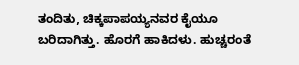ತಂದಿತು, ಚಿಕ್ಕಪಾಪಯ್ಯನವರ ಕೈಯೂ ಬರಿದಾಗಿತ್ತು. ಹೊರಗೆ ಹಾಕಿದಳು. ಹುಚ್ಚರಂತೆ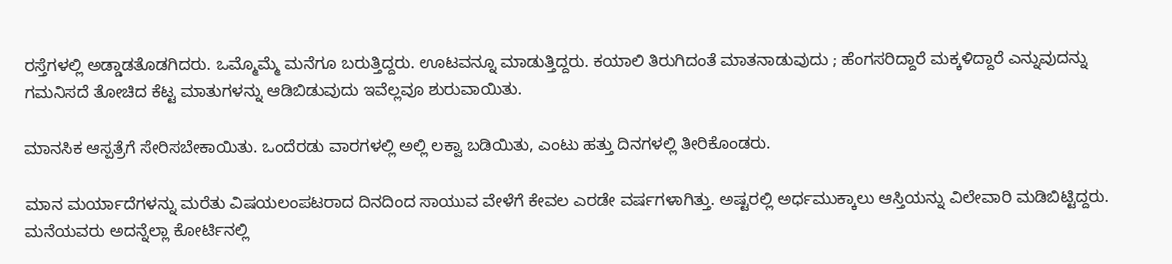ರಸ್ತೆಗಳಲ್ಲಿ ಅಡ್ಡಾಡತೊಡಗಿದರು. ಒಮ್ಮೊಮ್ಮೆ ಮನೆಗೂ ಬರುತ್ತಿದ್ದರು. ಊಟವನ್ನೂ ಮಾಡುತ್ತಿದ್ದರು. ಕಯಾಲಿ ತಿರುಗಿದಂತೆ ಮಾತನಾಡುವುದು ; ಹೆಂಗಸರಿದ್ದಾರೆ ಮಕ್ಕಳಿದ್ದಾರೆ ಎನ್ನುವುದನ್ನು ಗಮನಿಸದೆ ತೋಚಿದ ಕೆಟ್ಟ ಮಾತುಗಳನ್ನು ಆಡಿಬಿಡುವುದು ಇವೆಲ್ಲವೂ ಶುರುವಾಯಿತು.

ಮಾನಸಿಕ ಆಸ್ಪತ್ರೆಗೆ ಸೇರಿಸಬೇಕಾಯಿತು. ಒಂದೆರಡು ವಾರಗಳಲ್ಲಿ ಅಲ್ಲಿ ಲಕ್ವಾ ಬಡಿಯಿತು, ಎಂಟು ಹತ್ತು ದಿನಗಳಲ್ಲಿ ತೀರಿಕೊಂಡರು.

ಮಾನ ಮರ್ಯಾದೆಗಳನ್ನು ಮರೆತು ವಿಷಯಲಂಪಟರಾದ ದಿನದಿಂದ ಸಾಯುವ ವೇಳೆಗೆ ಕೇವಲ ಎರಡೇ ವರ್ಷಗಳಾಗಿತ್ತು. ಅಷ್ಟರಲ್ಲಿ ಅರ್ಧಮುಕ್ಕಾಲು ಆಸ್ತಿಯನ್ನು ವಿಲೇವಾರಿ ಮಡಿಬಿಟ್ಟಿದ್ದರು. ಮನೆಯವರು ಅದನ್ನೆಲ್ಲಾ ಕೋರ್ಟಿನಲ್ಲಿ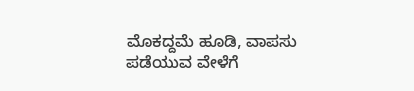ಮೊಕದ್ದಮೆ ಹೂಡಿ, ವಾಪಸು ಪಡೆಯುವ ವೇಳೆಗೆ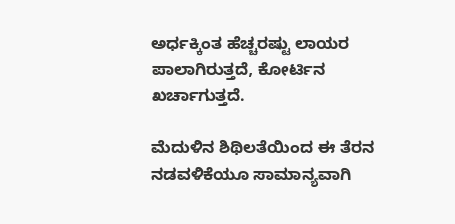ಅರ್ಧಕ್ಕಿಂತ ಹೆಚ್ಚರಷ್ಟು ಲಾಯರ ಪಾಲಾಗಿರುತ್ತದೆ, ಕೋರ್ಟಿನ ಖರ್ಚಾಗುತ್ತದೆ.

ಮೆದುಳಿನ ಶಿಥಿಲತೆಯಿಂದ ಈ ತೆರನ ನಡವಳಿಕೆಯೂ ಸಾಮಾನ್ಯವಾಗಿ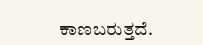ಕಾಣಬರುತ್ತದೆ.